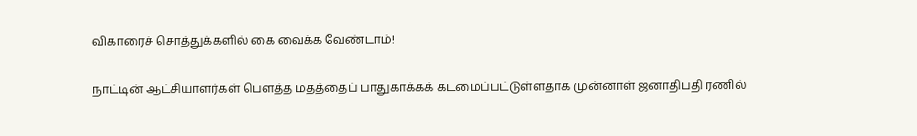விகாரைச் சொத்துக்களில் கை வைக்க வேண்டாம்!

நாட்டின் ஆட்சியாளர்கள் பௌத்த மதத்தைப் பாதுகாக்கக் கடமைப்பட்டுள்ளதாக முன்னாள் ஜனாதிபதி ரணில்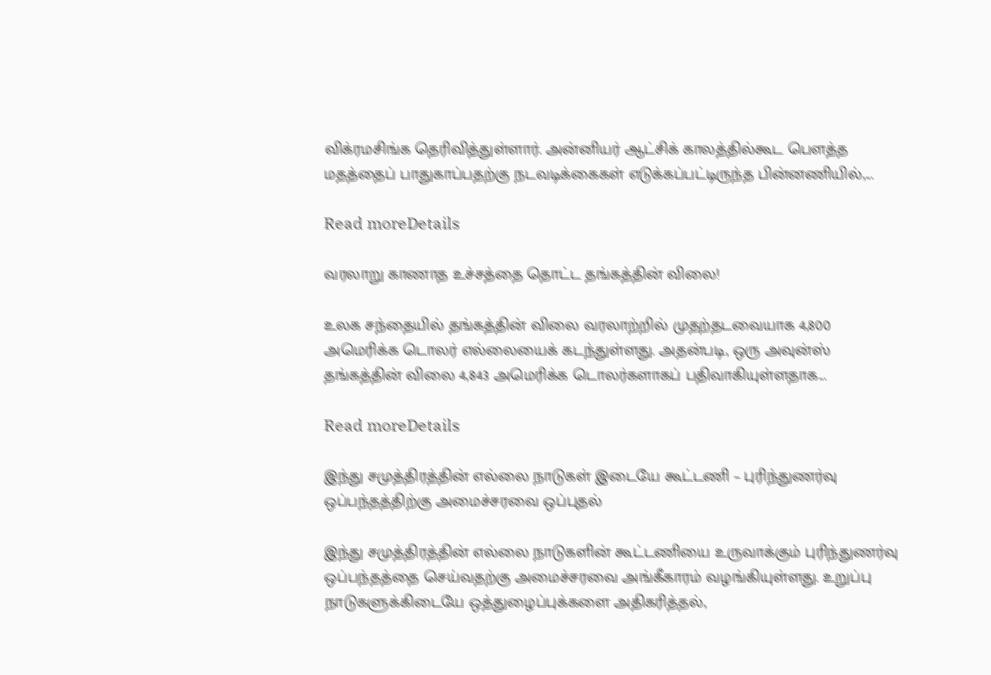விக்ரமசிங்க தெரிவித்துள்ளார். அன்னியர் ஆட்சிக் காலத்தில்கூட பௌத்த மதத்தைப் பாதுகாப்பதற்கு நடவடிக்கைகள் எடுக்கப்பட்டிருந்த பின்னணியில்,...

Read moreDetails

வரலாறு காணாத உச்சத்தை தொட்ட தங்கத்தின் விலை!

உலக சந்தையில் தங்கத்தின் விலை வரலாற்றில் முதற்தடவையாக 4,800 அமெரிக்க டொலர் எல்லையைக் கடந்துள்ளது. அதன்படி, ஒரு அவுன்ஸ் தங்கத்தின் விலை 4,843 அமெரிக்க டொலர்களாகப் பதிவாகியுள்ளதாக...

Read moreDetails

இந்து சமுத்திரத்தின் எல்லை நாடுகள் இடையே கூட்டணி – புரிந்துணர்வு ஒப்பந்தத்திற்கு அமைச்சரவை ஒப்புதல்

இந்து சமுத்திரத்தின் எல்லை நாடுகளின் கூட்டணியை உருவாக்கும் புரிந்துணர்வு ஒப்பந்தத்தை செய்வதற்கு அமைச்சரவை அங்கீகாரம் வழங்கியுள்ளது. உறுப்பு நாடுகளுக்கிடையே ஒத்துழைப்புக்களை அதிகரித்தல்,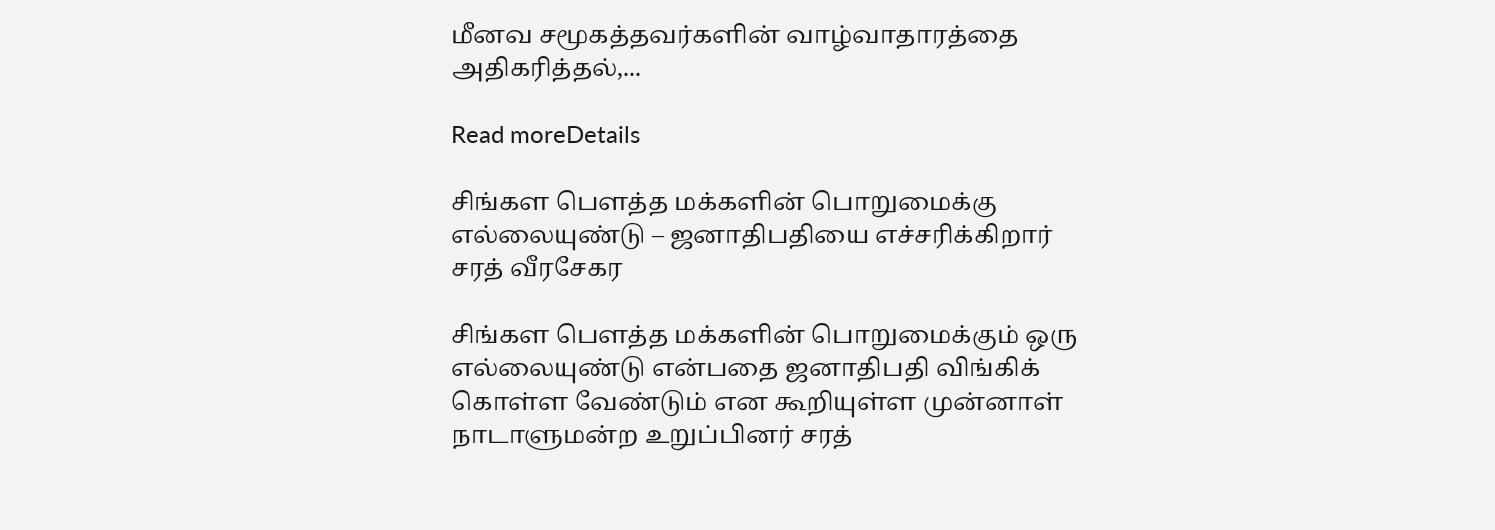மீனவ சமூகத்தவர்களின் வாழ்வாதாரத்தை அதிகரித்தல்,...

Read moreDetails

சிங்கள பௌத்த மக்களின் பொறுமைக்கு எல்லையுண்டு – ஜனாதிபதியை எச்சரிக்கிறார் சரத் வீரசேகர

சிங்கள பௌத்த மக்களின் பொறுமைக்கும் ஒரு எல்லையுண்டு என்பதை ஜனாதிபதி விங்கிக் கொள்ள வேண்டும் என கூறியுள்ள முன்னாள் நாடாளுமன்ற உறுப்பினர் சரத்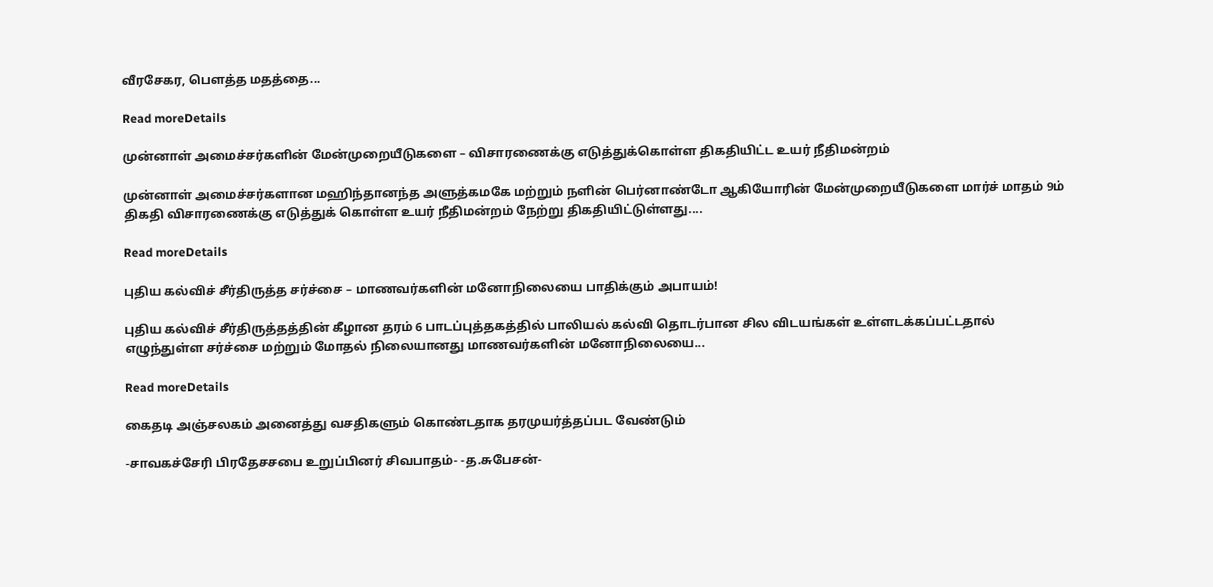வீரசேகர, பௌத்த மதத்தை...

Read moreDetails

முன்னாள் அமைச்சர்களின் மேன்முறையீடுகளை – விசாரணைக்கு எடுத்துக்கொள்ள திகதியிட்ட உயர் நீதிமன்றம்

முன்னாள் அமைச்சர்களான மஹிந்தானந்த அளுத்கமகே மற்றும் நளின் பெர்னாண்டோ ஆகியோரின் மேன்முறையீடுகளை மார்ச் மாதம் 9ம் திகதி விசாரணைக்கு எடுத்துக் கொள்ள உயர் நீதிமன்றம் நேற்று திகதியிட்டுள்ளது....

Read moreDetails

புதிய கல்விச் சீர்திருத்த சர்ச்சை – மாணவர்களின் மனோநிலையை பாதிக்கும் அபாயம்!

புதிய கல்விச் சீர்திருத்தத்தின் கீழான தரம் 6 பாடப்புத்தகத்தில் பாலியல் கல்வி தொடர்பான சில விடயங்கள் உள்ளடக்கப்பட்டதால் எழுந்துள்ள சர்ச்சை மற்றும் மோதல் நிலையானது மாணவர்களின் மனோநிலையை...

Read moreDetails

கைதடி அஞ்சலகம் அனைத்து வசதிகளும் கொண்டதாக தரமுயர்த்தப்பட வேண்டும்

-சாவகச்சேரி பிரதேசசபை உறுப்பினர் சிவபாதம்- -த.சுபேசன்-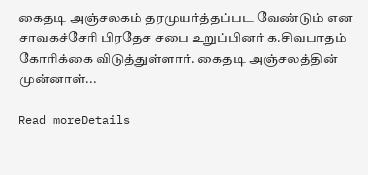கைதடி அஞ்சலகம் தரமுயர்த்தப்பட வேண்டும் என சாவகச்சேரி பிரதேச சபை உறுப்பினர் க.சிவபாதம் கோரிக்கை விடுத்துள்ளார். கைதடி அஞ்சலத்தின் முன்னாள்...

Read moreDetails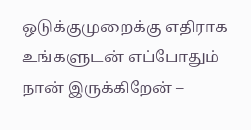ஒடுக்குமுறைக்கு எதிராக உங்களுடன் எப்போதும் நான் இருக்கிறேன் –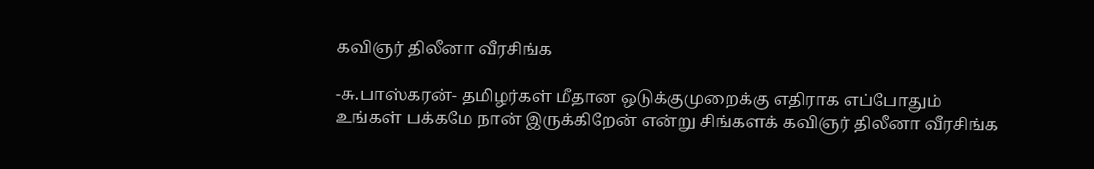கவிஞர் திலீனா வீரசிங்க

-சு.பாஸ்கரன்- தமிழர்கள் மீதான ஒடுக்குமுறைக்கு எதிராக எப்போதும் உங்கள் பக்கமே நான் இருக்கிறேன் என்று சிங்களக் கவிஞர் திலீனா வீரசிங்க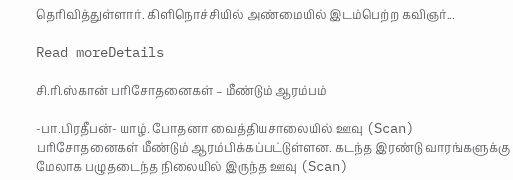தெரிவித்துள்ளார். கிளிநொச்சியில் அண்மையில் இடம்பெற்ற கவிஞர்...

Read moreDetails

சி.ரி.ஸ்கான் பரிசோதனைகள் – மீண்டும் ஆரம்பம்

-பா.பிரதீபன்- யாழ். போதனா வைத்தியசாலையில் ஊவு (Scan) பரிசோதனைகள் மீண்டும் ஆரம்பிக்கப்பட்டுள்ளன. கடந்த இரண்டு வாரங்களுக்கு மேலாக பழுதடைந்த நிலையில் இருந்த ஊவு (Scan)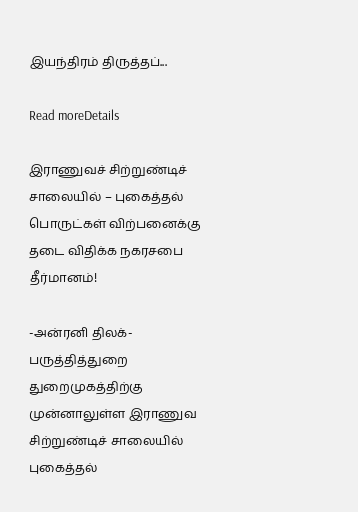இயந்திரம் திருத்தப்...

Read moreDetails

இராணுவச் சிற்றுண்டிச் சாலையில் – புகைத்தல் பொருட்கள் விற்பனைக்கு தடை விதிக்க நகரசபை தீர்மானம்!

-அன்ரனி திலக்- பருத்தித்துறை துறைமுகத்திற்கு முன்னாலுள்ள இராணுவ சிற்றுண்டிச் சாலையில் புகைத்தல்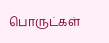பொருட்கள்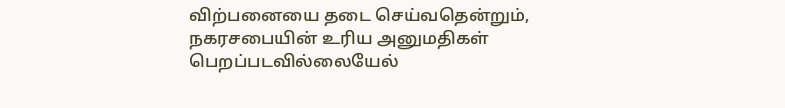விற்பனையை தடை செய்வதென்றும், நகரசபையின் உரிய அனுமதிகள் பெறப்படவில்லையேல்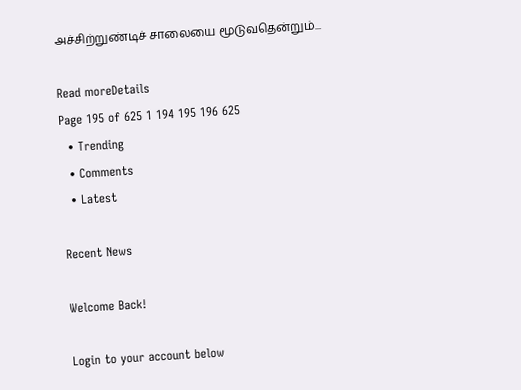அச்சிற்றுண்டிச் சாலையை மூடுவதென்றும்...

Read moreDetails
Page 195 of 625 1 194 195 196 625
  • Trending
  • Comments
  • Latest

Recent News

Welcome Back!

Login to your account below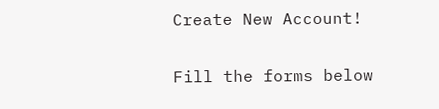Create New Account!

Fill the forms below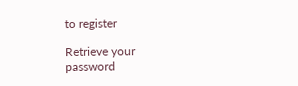to register

Retrieve your password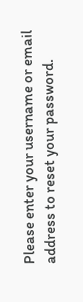Please enter your username or email address to reset your password.